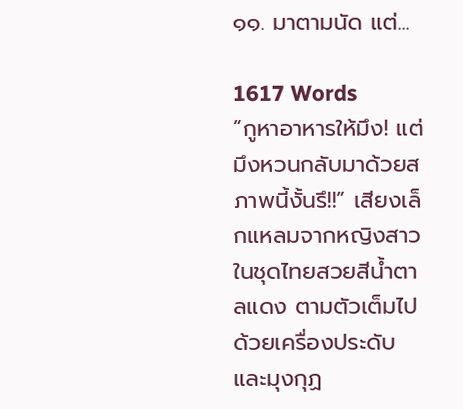๑๑. มาตามนัด แต่...

1617 Words
“กูหาอาหารให้มึง! แต่มึงหวนกลับมาด้วยสภาพนี้งั้นรึ!!” เสียงเล็กแหลมจากหญิงสาวในชุดไทยสวยสีน้ำตาลแดง ตามตัวเต็มไปด้วยเครื่องประดับและมุงกุฏ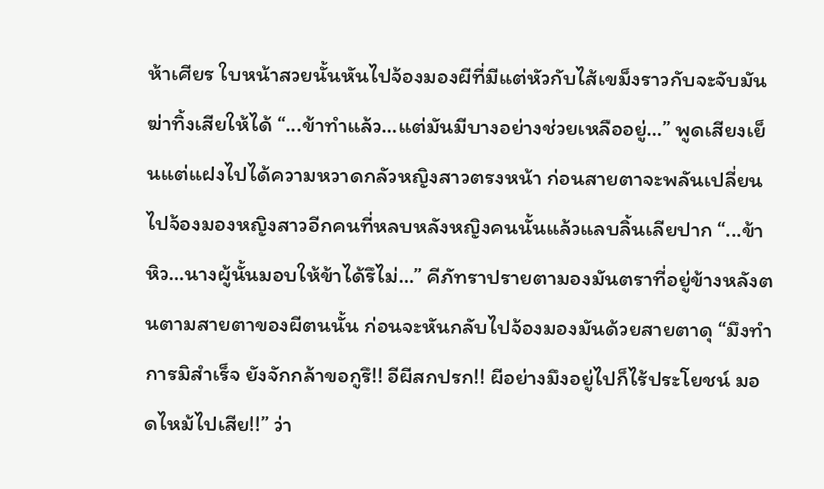ห้าเศียร ใบหน้าสวยนั้นหันไปจ้องมองผีที่มีแต่หัวกับไส้เขม็งราวกับจะจับมันฆ่าทิ้งเสียให้ได้ “...ข้าทำแล้ว…แต่มันมีบางอย่างช่วยเหลืออยู่…” พูดเสียงเย็นแต่แฝงไปได้ความหวาดกลัวหญิงสาวตรงหน้า ก่อนสายตาจะพลันเปลี่ยนไปจ้องมองหญิงสาวอีกคนที่หลบหลังหญิงคนนั้นแล้วแลบลิ้นเลียปาก “...ข้าหิว…นางผู้นั้นมอบให้ข้าได้รึไม่…” คีภัทราปรายตามองมันตราที่อยู่ข้างหลังตนตามสายตาของผีตนนั้น ก่อนจะหันกลับไปจ้องมองมันด้วยสายตาดุ “มึงทำการมิสำเร็จ ยังจักกล้าขอกูรึ!! อีผีสกปรก!! ผีอย่างมึงอยู่ไปก็ไร้ประโยชน์ มอดไหม้ไปเสีย!!” ว่า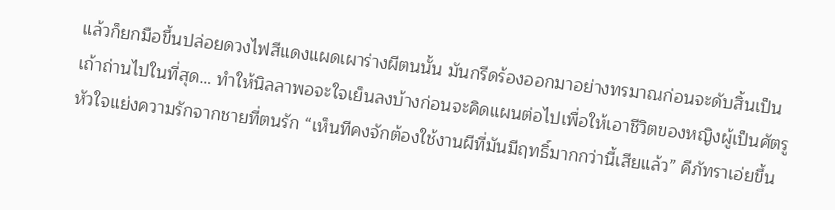แล้วก็ยกมือขึ้นปล่อยดวงไฟสีแดงแผดเผาร่างผีตนนั้น มันกรีดร้องออกมาอย่างทรมาณก่อนจะดับสิ้นเป็นเถ้าถ่านไปในที่สุด… ทำให้นิลลาพอจะใจเย็นลงบ้างก่อนจะคิดแผนต่อไปเพื่อให้เอาชีวิตของหญิงผู้เป็นศัตรูหัวใจแย่งความรักจากชายที่ตนรัก “เห็นทีคงจักต้องใช้งานผีที่มันมีฤทธิ์มากกว่านี้เสียแล้ว” คีภัทราเอ่ยขึ้น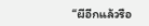“ผีอีกแล้วรือ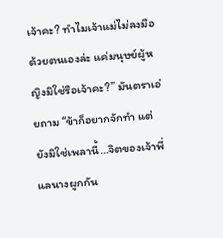เจ้าคะ? ทำไมเจ้าแม่ไม่ลงมือด้วยตนเองล่ะ แค่มนุษย์ผู้หญิงมิใช่รือเจ้าคะ?” มันตราเอ่ยถาม “ข้าก็อยากจักทำ แต่ยังมิใช่เพลานี้…จิตของเจ้าพี่แลนางผูกกัน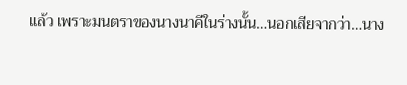แล้ว เพราะมนตราของนางนาคีในร่างนั้น…นอกเสียจากว่า…นาง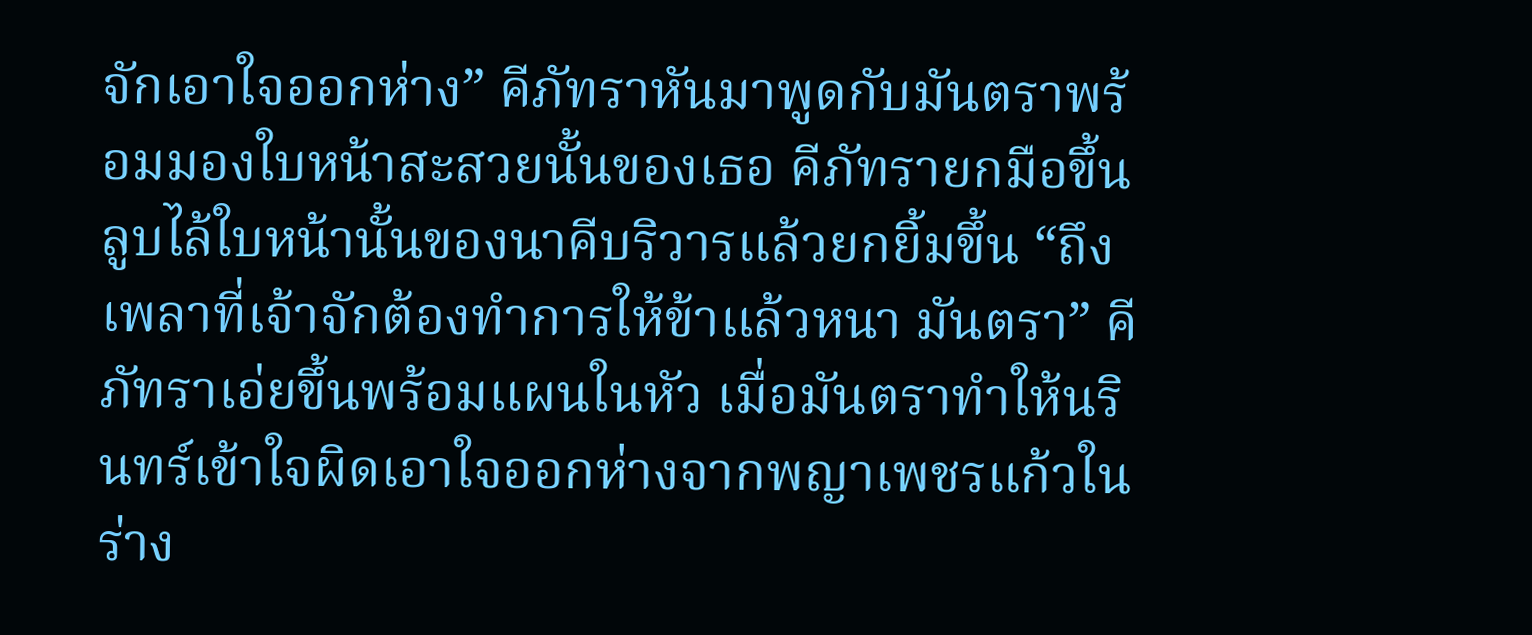จักเอาใจออกห่าง” คีภัทราหันมาพูดกับมันตราพร้อมมองใบหน้าสะสวยนั้นของเธอ คีภัทรายกมือขึ้นลูบไล้ใบหน้านั้นของนาคีบริวารแล้วยกยิ้มขึ้น “ถึงเพลาที่เจ้าจักต้องทำการให้ข้าแล้วหนา มันตรา” คีภัทราเอ่ยขึ้นพร้อมแผนในหัว เมื่อมันตราทำให้นรินทร์เข้าใจผิดเอาใจออกห่างจากพญาเพชรแก้วในร่าง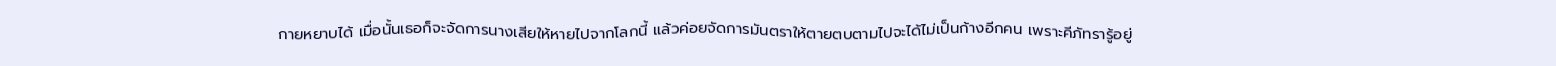กายหยาบได้ เมื่อนั้นเธอก็จะจัดการนางเสียให้หายไปจากโลกนี้ แล้วค่อยจัดการมันตราให้ตายตบตามไปจะได้ไม่เป็นก้างอีกคน เพราะคีภัทรารู้อยู่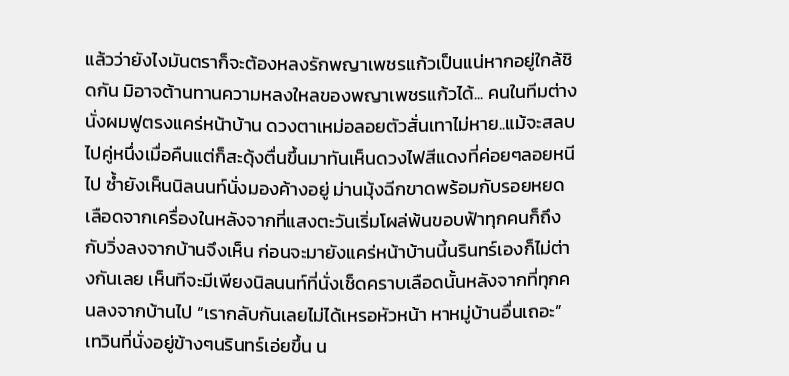แล้วว่ายังไงมันตราก็จะต้องหลงรักพญาเพชรแก้วเป็นแน่หากอยู่ใกล้ชิดกัน มิอาจต้านทานความหลงใหลของพญาเพชรแก้วได้... คนในทีมต่างนั่งผมฟูตรงแคร่หน้าบ้าน ดวงตาเหม่อลอยตัวสั่นเทาไม่หาย..แม้จะสลบไปคู่หนึ่งเมื่อคืนแต่ก็สะดุ้งตื่นขึ้นมาทันเห็นดวงไฟสีแดงที่ค่อยๆลอยหนีไป ซ้ำยังเห็นนิลนนท์นั่งมองค้างอยู่ ม่านมุ้งฉีกขาดพร้อมกับรอยหยดเลือดจากเครื่องในหลังจากที่แสงตะวันเริ่มโผล่พ้นขอบฟ้าทุกคนก็ถึงกับวิ่งลงจากบ้านจึงเห็น ก่อนจะมายังแคร่หน้าบ้านนี้นรินทร์เองก็ไม่ต่างกันเลย เห็นทีจะมีเพียงนิลนนท์ที่นั่งเช็ดคราบเลือดนั้นหลังจากที่ทุกคนลงจากบ้านไป “เรากลับกันเลยไม่ได้เหรอหัวหน้า หาหมู่บ้านอื่นเถอะ” เทวินที่นั่งอยู่ข้างๆนรินทร์เอ่ยขึ้น น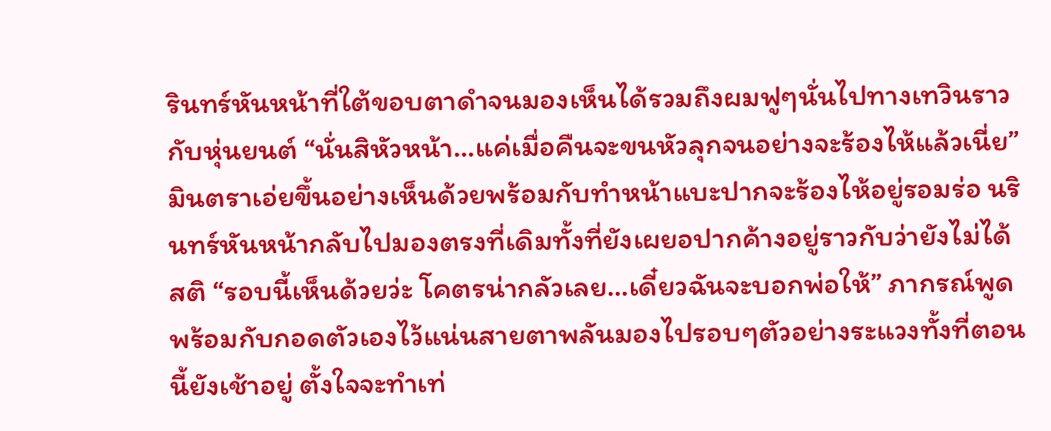รินทร์หันหน้าที่ใต้ขอบตาดำจนมองเห็นได้รวมถึงผมฟูๆนั่นไปทางเทวินราวกับหุ่นยนต์ “นั่นสิหัวหน้า…แค่เมื่อคืนจะขนหัวลุกจนอย่างจะร้องไห้แล้วเนี่ย” มินตราเอ่ยขึ้นอย่างเห็นด้วยพร้อมกับทำหน้าแบะปากจะร้องไห้อยู่รอมร่อ นรินทร์หันหน้ากลับไปมองตรงที่เดิมทั้งที่ยังเผยอปากค้างอยู่ราวกับว่ายังไม่ได้สติ “รอบนี้เห็นด้วยว่ะ โคตรน่ากลัวเลย…เดี๋ยวฉันจะบอกพ่อให้” ภากรณ์พูดพร้อมกับกอดตัวเองไว้แน่นสายตาพลันมองไปรอบๆตัวอย่างระแวงทั้งที่ตอนนี้ยังเช้าอยู่ ตั้งใจจะทำเท่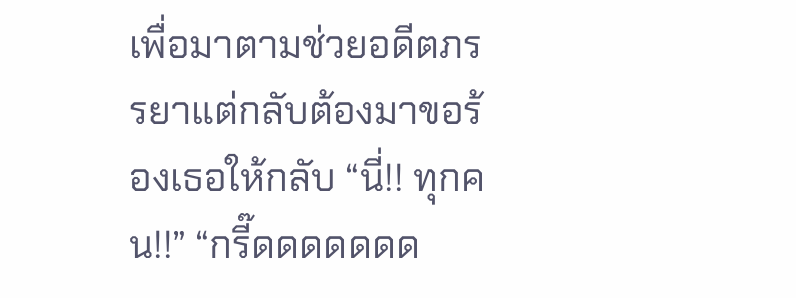เพื่อมาตามช่วยอดีตภรรยาแต่กลับต้องมาขอร้องเธอให้กลับ “นี่!! ทุกคน!!” “กรี๊ดดดดดดด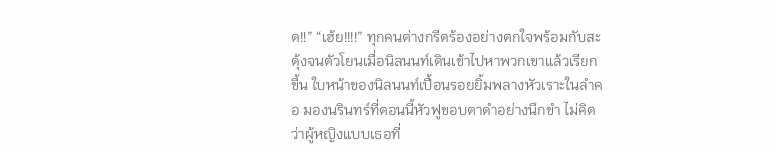ด!!” “เฮ้ย!!!!” ทุกคนต่างกรีดร้องอย่างตกใจพร้อมกับสะดุ้งจนตัวโยนเมื่อนิลนนท์เดินเข้าไปหาพวกเขาแล้วเรียกขึ้น ใบหน้าของนิลนนท์เปื้อนรอยยิ้มพลางหัวเราะในลำคอ มองนรินทร์ที่ตอนนี้หัวฟูขอบตาดำอย่างนึกขำ ไม่คิดว่าผู้หญิงแบบเธอที่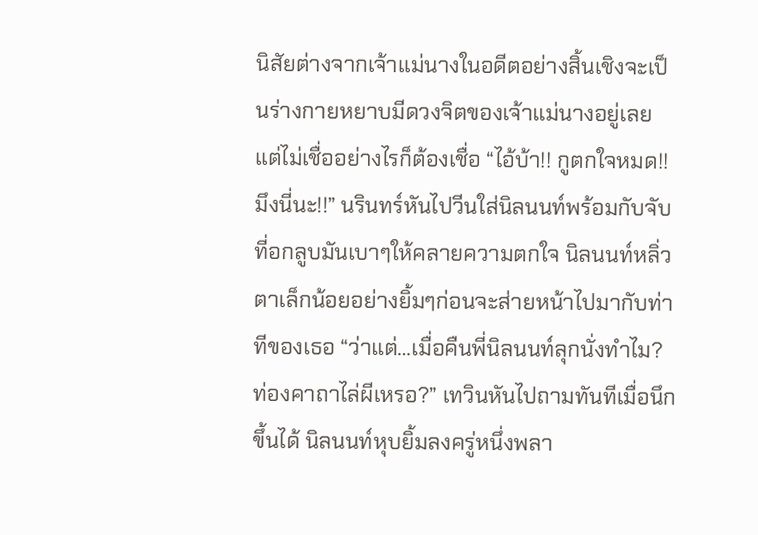นิสัยต่างจากเจ้าแม่นางในอดีตอย่างสิ้นเชิงจะเป็นร่างกายหยาบมีดวงจิตของเจ้าแม่นางอยู่เลย แต่ไม่เชื่ออย่างไรก็ต้องเชื่อ “ไอ้บ้า!! กูตกใจหมด!! มึงนี่นะ!!” นรินทร์หันไปวีนใส่นิลนนท์พร้อมกับจับที่อกลูบมันเบาๆให้คลายความตกใจ นิลนนท์หลิ่วตาเล็กน้อยอย่างยิ้มๆก่อนจะส่ายหน้าไปมากับท่าทีของเธอ “ว่าแต่…เมื่อคืนพี่นิลนนท์ลุกนั่งทำไม? ท่องคาถาไล่ผีเหรอ?” เทวินหันไปถามทันทีเมื่อนึกขึ้นได้ นิลนนท์หุบยิ้มลงครู่หนึ่งพลา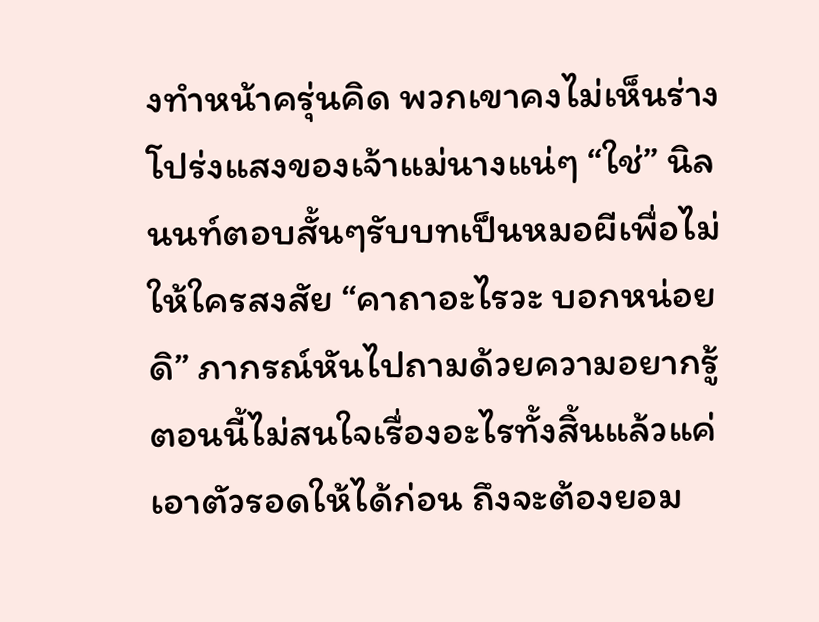งทำหน้าครุ่นคิด พวกเขาคงไม่เห็นร่างโปร่งแสงของเจ้าแม่นางแน่ๆ “ใช่” นิลนนท์ตอบสั้นๆรับบทเป็นหมอผีเพื่อไม่ให้ใครสงสัย “คาถาอะไรวะ บอกหน่อยดิ” ภากรณ์หันไปถามด้วยความอยากรู้ ตอนนี้ไม่สนใจเรื่องอะไรทั้งสิ้นแล้วแค่เอาตัวรอดให้ได้ก่อน ถึงจะต้องยอม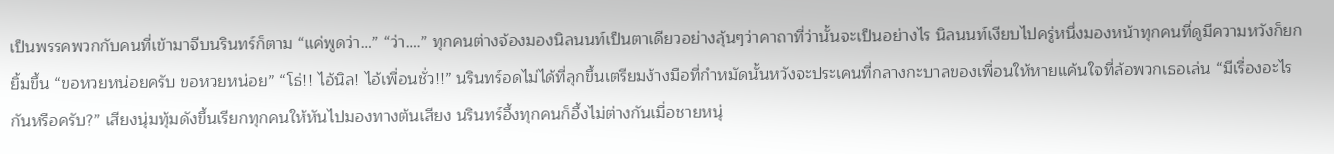เป็นพรรคพวกกับคนที่เข้ามาจีบนรินทร์ก็ตาม “แค่พูดว่า…” “ว่า….” ทุกคนต่างจ้องมองนิลนนท์เป็นตาเดียวอย่างลุ้นๆว่าคาถาที่ว่านั้นจะเป็นอย่างไร นิลนนท์เงียบไปครู่หนึ่งมองหน้าทุกคนที่ดูมีความหวังก็ยกยิ้มขึ้น “ขอหวยหน่อยครับ ขอหวยหน่อย” “โธ่!! ไอ้นิล! ไอ้เพื่อนชั่ว!!” นรินทร์อดไม่ได้ที่ลุกขึ้นเตรียมง้างมือที่กำหมัดนั้นหวังจะประเคนที่กลางกะบาลของเพื่อนให้หายแค้นใจที่ล้อพวกเธอเล่น “มีเรื่องอะไรกันหรือครับ?” เสียงนุ่มทุ้มดังขึ้นเรียกทุกคนให้หันไปมองทางต้นเสียง นรินทร์อึ้งทุกคนก็อึ้งไม่ต่างกันเมื่อชายหนุ่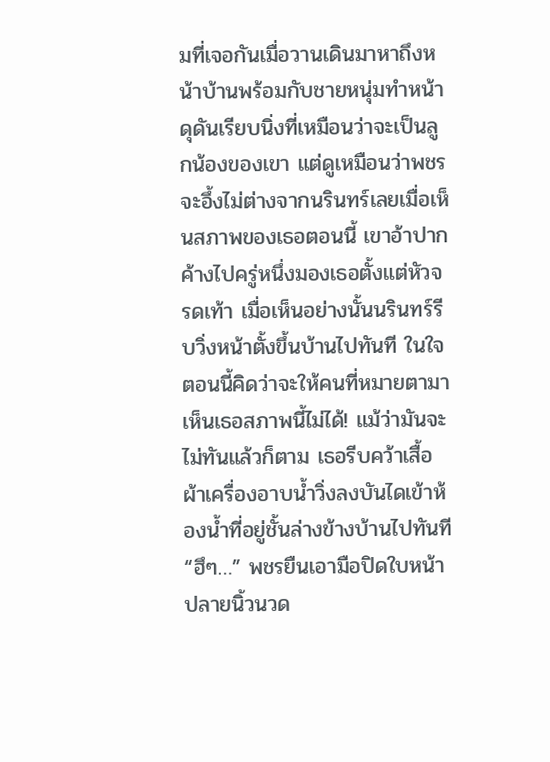มที่เจอกันเมื่อวานเดินมาหาถึงหน้าบ้านพร้อมกับชายหนุ่มทำหน้าดุดันเรียบนิ่งที่เหมือนว่าจะเป็นลูกน้องของเขา แต่ดูเหมือนว่าพชรจะอึ้งไม่ต่างจากนรินทร์เลยเมื่อเห็นสภาพของเธอตอนนี้ เขาอ้าปากค้างไปครู่หนึ่งมองเธอตั้งแต่หัวจรดเท้า เมื่อเห็นอย่างนั้นนรินทร์รีบวิ่งหน้าตั้งขึ้นบ้านไปทันที ในใจตอนนี้คิดว่าจะให้คนที่หมายตามาเห็นเธอสภาพนี้ไม่ได้! แม้ว่ามันจะไม่ทันแล้วก็ตาม เธอรีบคว้าเสื้อผ้าเครื่องอาบน้ำวิ่งลงบันไดเข้าห้องน้ำที่อยู่ชั้นล่างข้างบ้านไปทันที “ฮึๆ…” พชรยืนเอามือปิดใบหน้าปลายนิ้วนวด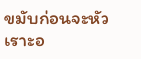ขมับก่อนจะหัวเราะอ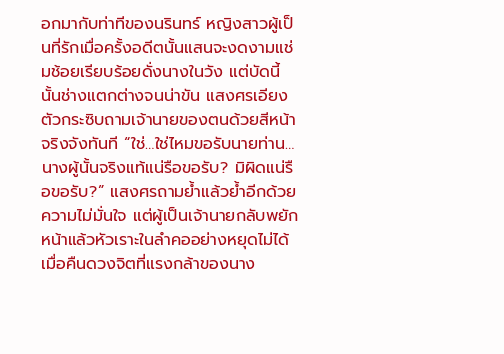อกมากับท่าทีของนรินทร์ หญิงสาวผู้เป็นที่รักเมื่อครั้งอดีตนั้นแสนจะงดงามแช่มช้อยเรียบร้อยดั่งนางในวัง แต่บัดนี้นั้นช่างแตกต่างจนน่าขัน แสงศรเอียงตัวกระซิบถามเจ้านายของตนด้วยสีหน้าจริงจังทันที “ใช่…ใช่ไหมขอรับนายท่าน…นางผู้นั้นจริงแท้แน่รือขอรับ? มิผิดแน่รือขอรับ?” แสงศรถามย้ำแล้วย้ำอีกด้วยความไม่มั่นใจ แต่ผู้เป็นเจ้านายกลับพยักหน้าแล้วหัวเราะในลำคออย่างหยุดไม่ได้ เมื่อคืนดวงจิตที่แรงกล้าของนาง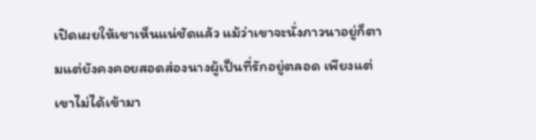เปิดเผยให้เขาเห็นแน่ชัดแล้ว แม้ว่าเขาจะนั่งภาวนาอยู่ก็ตามแต่ยังคงคอยสอดส่องนางผู้เป็นที่รักอยู่ตลอด เพียงแต่เขาไม่ได้เข้ามา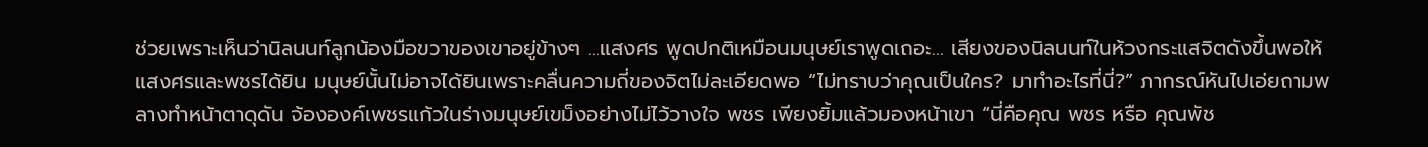ช่วยเพราะเห็นว่านิลนนท์ลูกน้องมือขวาของเขาอยู่ข้างๆ …แสงศร พูดปกติเหมือนมนุษย์เราพูดเถอะ… เสียงของนิลนนท์ในห้วงกระแสจิตดังขึ้นพอให้แสงศรและพชรได้ยิน มนุษย์นั้นไม่อาจได้ยินเพราะคลื่นความถี่ของจิตไม่ละเอียดพอ “ไม่ทราบว่าคุณเป็นใคร? มาทำอะไรที่นี่?” ภากรณ์หันไปเอ่ยถามพลางทำหน้าตาดุดัน จ้ององค์เพชรแก้วในร่างมนุษย์เขม็งอย่างไม่ไว้วางใจ พชร เพียงยิ้มแล้วมองหน้าเขา “นี่คือคุณ พชร หรือ คุณพัช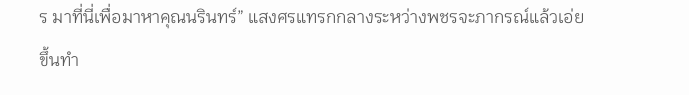ร มาที่นี่เพื่อมาหาคุณนรินทร์” แสงศรแทรกกลางระหว่างพชรจะภากรณ์แล้วเอ่ยขึ้นทำ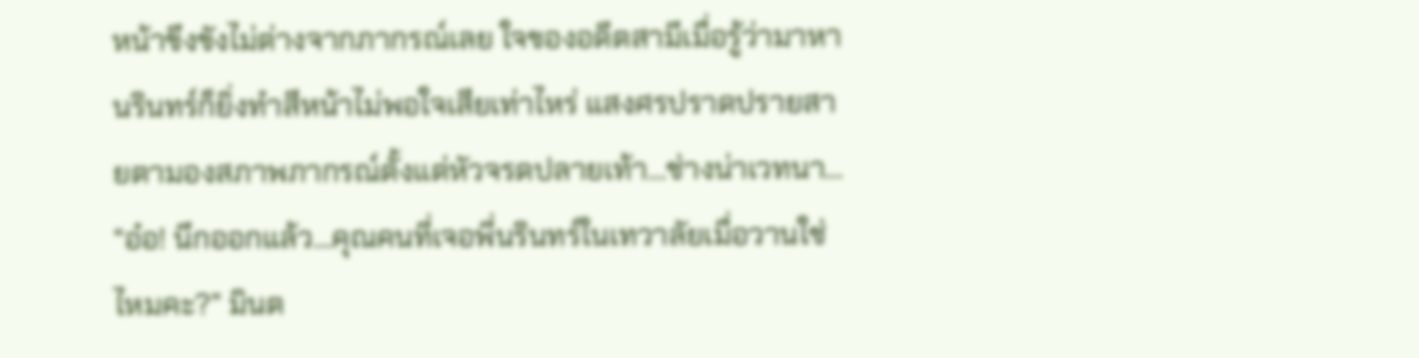หน้าขึงขังไม่ต่างจากภากรณ์เลย ใจของอดีตสามีเมื่อรู้ว่ามาหานรินทร์ก็ยิ่งทำสีหน้าไม่พอใจเสียเท่าไหร่ แสงศรปราดปรายสายตามองสภาพภากรณ์ตั้งแต่หัวจรดปลายเท้า…ช่างน่าเวทนา... “อ๋อ! นึกออกแล้ว…คุณคนที่เจอพี่นรินทร์ในเทวาลัยเมื่อวานใช่ไหมคะ?” มินต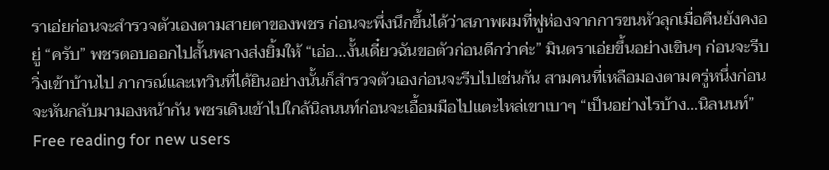ราเอ่ยก่อนจะสำรวจตัวเองตามสายตาของพชร ก่อนจะพึ่งนึกขึ้นได้ว่าสภาพผมที่ฟูห่องจากการขนหัวลุกเมื่อคืนยังคงอยู่ “ครับ” พชรตอบออกไปสั้นพลางส่งยิ้มให้ “เอ่อ…งั้นเดี๋ยวฉันขอตัวก่อนดีกว่าค่ะ” มินตราเอ่ยขึ้นอย่างเขินๆ ก่อนจะรีบวิ่งเข้าบ้านไป ภากรณ์และเทวินที่ได้ยินอย่างนั้นก็สำรวจตัวเองก่อนจะรีบไปเช่นกัน สามคนที่เหลือมองตามครู่หนึ่งก่อนจะหันกลับมามองหน้ากัน พชรเดินเข้าไปใกล้นิลนนท์ก่อนจะเอื้อมมือไปแตะไหล่เขาเบาๆ “เป็นอย่างไรบ้าง…นิลนนท์”
Free reading for new users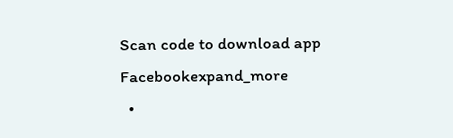Scan code to download app
Facebookexpand_more
  •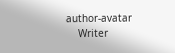author-avatar
    Writer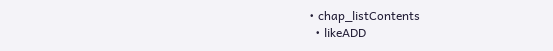• chap_listContents
  • likeADD